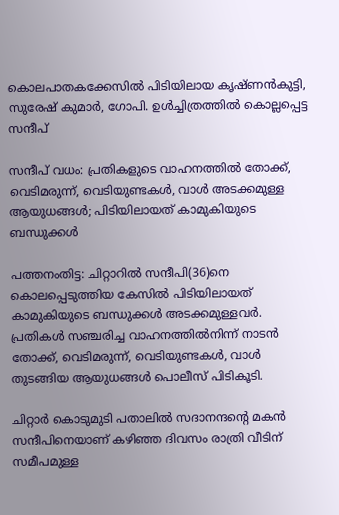കൊലപാതകക്കേസിൽ പിടിയിലായ കൃഷ്ണൻകുട്ടി, സുരേഷ് കുമാർ, ഗോപി. ഉൾച്ചിത്രത്തിൽ കൊല്ലപ്പെട്ട സന്ദീപ്

സന്ദീപ് വധം: പ്രതികളുടെ വാഹനത്തിൽ തോക്ക്, വെടിമരുന്ന്, വെടിയുണ്ടകൾ, വാൾ അടക്കമുള്ള ആയുധങ്ങൾ; പിടിയിലായത് കാമുകിയുടെ ബന്ധുക്കൾ

പത്തനംതിട്ട: ചിറ്റാറിൽ സന്ദീപി(36)നെ കൊലപ്പെടുത്തിയ കേസിൽ പിടിയിലായത് കാമുകിയുടെ ബന്ധുക്കൾ അടക്കമുള്ളവർ. പ്രതികൾ സഞ്ചരിച്ച വാഹനത്തിൽനിന്ന് നാടൻ തോക്ക്, വെടിമരുന്ന്, വെടിയുണ്ടകൾ, വാൾ തുടങ്ങിയ ആയുധങ്ങൾ പൊലീസ് പിടികൂടി.

ചിറ്റാർ കൊടുമുടി പതാലിൽ സദാനന്ദന്‍റെ മകൻ സന്ദീപിനെയാണ് കഴിഞ്ഞ ദിവസം രാത്രി വീടിന് സമീപമുള്ള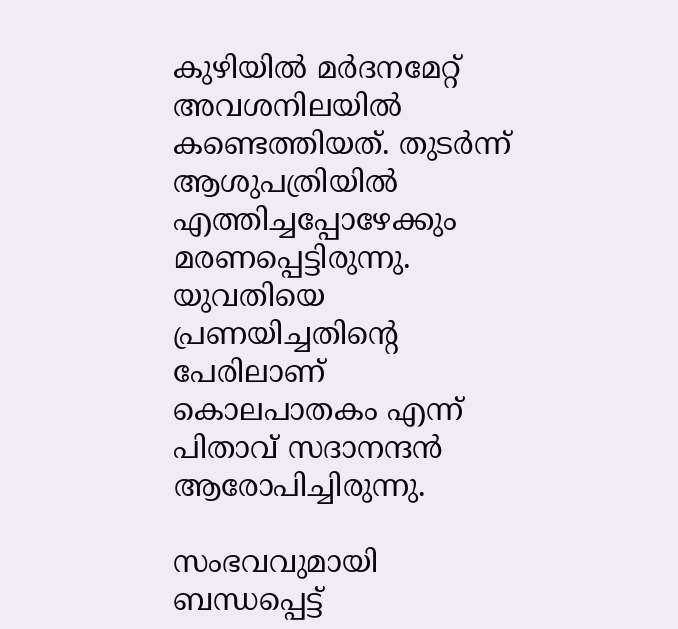കുഴിയിൽ മർദനമേറ്റ് അവശനിലയിൽ കണ്ടെത്തിയത്. തുടർന്ന് ആശുപത്രിയിൽ എത്തിച്ചപ്പോഴേക്കും മരണപ്പെട്ടിരുന്നു. യുവതിയെ പ്രണയിച്ചതിന്റെ പേരിലാണ് കൊലപാതകം എന്ന് പിതാവ് സദാനന്ദൻ ആരോപിച്ചിരുന്നു.

സംഭവവുമായി ബന്ധപ്പെട്ട്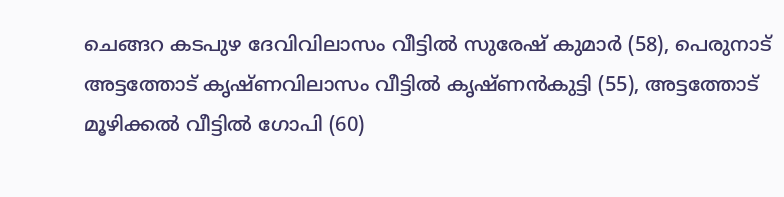ചെങ്ങറ കടപുഴ ദേവിവിലാസം വീട്ടിൽ സുരേഷ് കുമാർ (58), പെരുനാട് അട്ടത്തോട് കൃഷ്ണവിലാസം വീട്ടിൽ കൃഷ്ണൻകുട്ടി (55), അട്ടത്തോട് മൂഴിക്കൽ വീട്ടിൽ ഗോപി (60)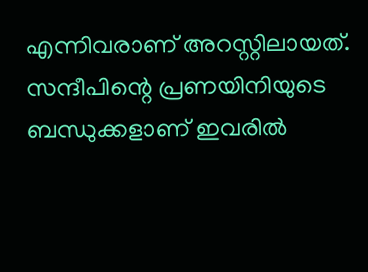എന്നിവരാണ് അറസ്റ്റിലായത്. സന്ദീപിന്റെ പ്രണയിനിയുടെ ബന്ധുക്കളാണ് ഇവരിൽ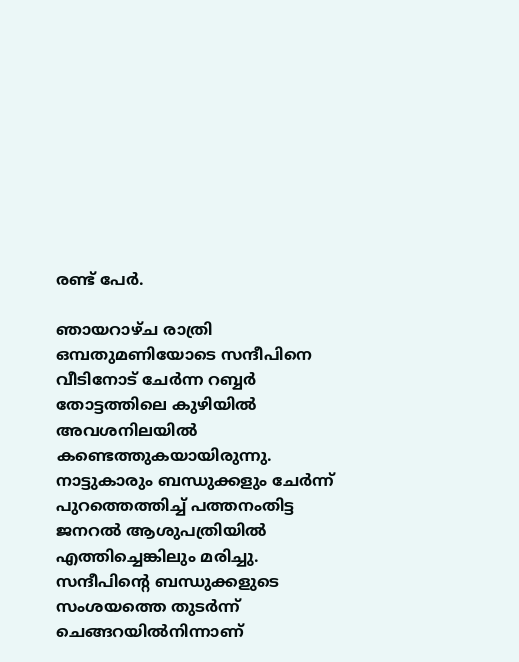രണ്ട് പേർ.

ഞായറാഴ്ച രാത്രി ഒമ്പതുമണിയോടെ സന്ദീപിനെ വീടിനോട് ചേർന്ന റബ്ബർ തോട്ടത്തിലെ കുഴിയിൽ അവശനിലയിൽ കണ്ടെത്തുകയായിരുന്നു. നാട്ടുകാരും ബന്ധുക്കളും ചേർന്ന് പുറത്തെത്തിച്ച് പത്തനംതിട്ട ജനറൽ ആശുപത്രിയിൽ എത്തിച്ചെങ്കിലും മരിച്ചു. സന്ദീപിന്‍റെ ബന്ധുക്കളുടെ സംശയത്തെ തുടർന്ന് ചെങ്ങറയിൽനിന്നാണ്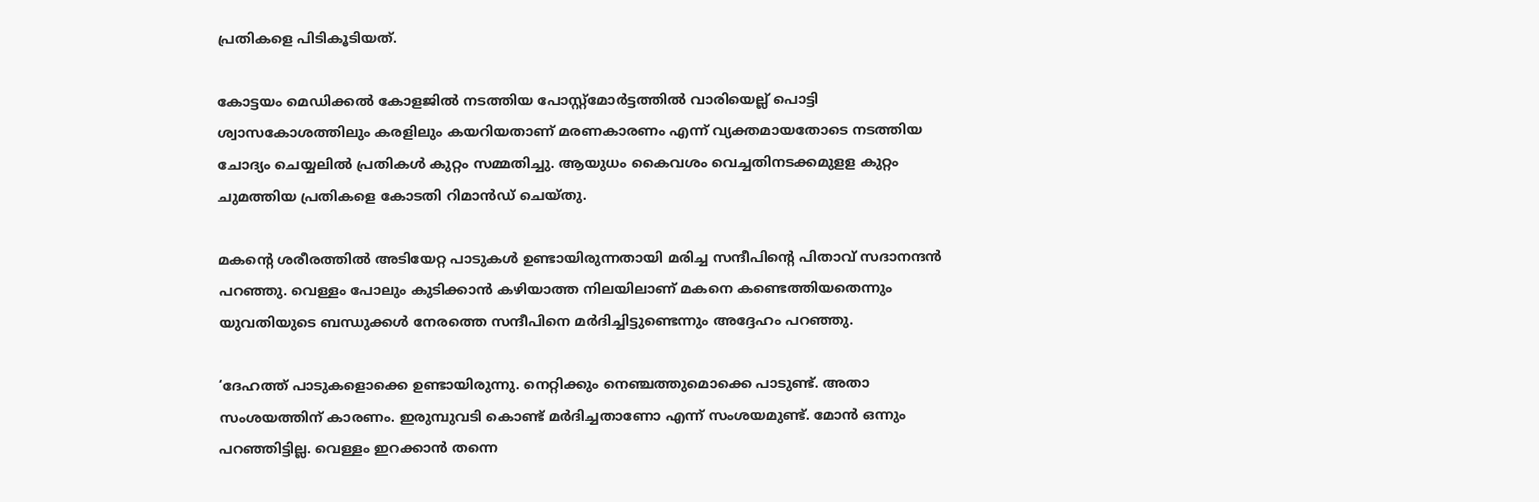പ്രതികളെ പിടികൂടിയത്.

കോട്ടയം മെഡിക്കൽ കോളജിൽ നടത്തിയ പോസ്റ്റ്മോർട്ടത്തിൽ വാരിയെല്ല് പൊട്ടി ശ്വാസകോശത്തിലും കരളിലും കയറിയതാണ് മരണകാരണം എന്ന് വ്യക്തമായതോടെ നടത്തിയ ചോദ്യം ചെയ്യലിൽ പ്രതികൾ കുറ്റം സമ്മതിച്ചു. ആയുധം കൈവശം വെച്ചതിനടക്കമുളള കുറ്റം ചുമത്തിയ പ്രതികളെ കോടതി റിമാൻഡ് ചെയ്തു.

മകന്റെ ശരീരത്തിൽ അടിയേറ്റ പാടുകൾ ഉണ്ടായിരുന്നതായി മരിച്ച സന്ദീപിന്റെ പിതാവ് സദാനന്ദൻ പറഞ്ഞു. വെള്ളം പോലും കുടിക്കാൻ കഴിയാത്ത നിലയിലാണ് മകനെ കണ്ടെത്തിയതെന്നും യുവതിയുടെ ബന്ധുക്കൾ നേരത്തെ സന്ദീപിനെ മർദിച്ചിട്ടുണ്ടെന്നും അദ്ദേഹം പറഞ്ഞു.

‘ദേഹത്ത് പാടുകളൊക്കെ ഉണ്ടായിരുന്നു. നെറ്റിക്കും നെഞ്ചത്തുമൊക്കെ പാടുണ്ട്. അതാ സംശയത്തിന് കാരണം. ഇരുമ്പുവടി കൊണ്ട് മർദിച്ചതാണോ എന്ന് സംശയമുണ്ട്. മോൻ ഒന്നും പറഞ്ഞിട്ടില്ല. വെള്ളം ഇറക്കാൻ തന്നെ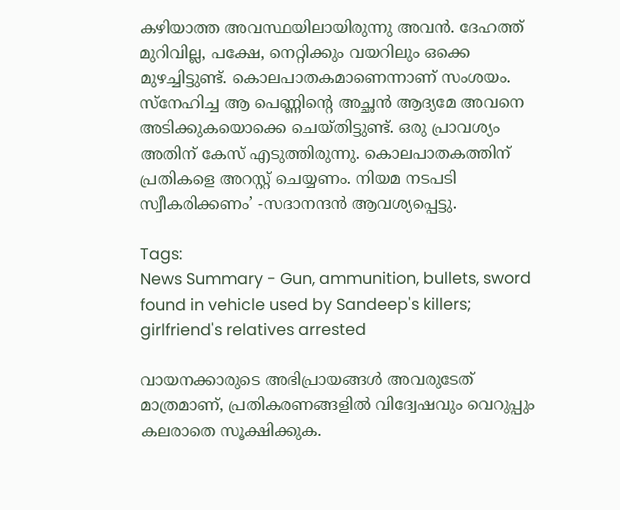കഴിയാത്ത അവസ്ഥയിലായിരുന്നു അവൻ. ദേഹത്ത് മുറിവില്ല, പക്ഷേ, നെറ്റിക്കും വയറിലും ഒക്കെ മുഴച്ചിട്ടുണ്ട്. കൊലപാതകമാണെന്നാണ് സംശയം. സ്നേഹിച്ച ആ പെണ്ണിന്റെ അച്ഛൻ ആദ്യമേ അവനെ അടിക്കുകയൊക്കെ ചെയ്തിട്ടുണ്ട്. ഒരു പ്രാവശ്യം അതിന് കേസ് എടുത്തിരുന്നു. കൊലപാതകത്തിന് പ്രതികളെ അറസ്റ്റ് ചെയ്യണം. നിയമ നടപടി സ്വീകരിക്കണം’ -സദാനന്ദൻ ആവശ്യപ്പെട്ടു.

Tags:
News Summary - Gun, ammunition, bullets, sword found in vehicle used by Sandeep's killers; girlfriend's relatives arrested

വായനക്കാരുടെ അഭിപ്രായങ്ങള്‍ അവരുടേത് മാത്രമാണ്, പ്രതികരണങ്ങളിൽ വിദ്വേഷവും വെറുപ്പും കലരാതെ സൂക്ഷിക്കുക.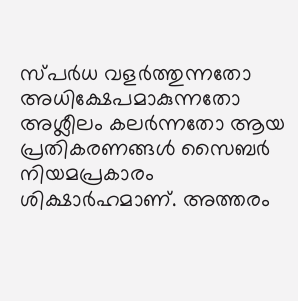സ്പർധ വളർത്തുന്നതോ അധിക്ഷേപമാകുന്നതോ അശ്ലീലം കലർന്നതോ ആയ പ്രതികരണങ്ങൾ സൈബർ നിയമപ്രകാരം ശിക്ഷാർഹമാണ്. അത്തരം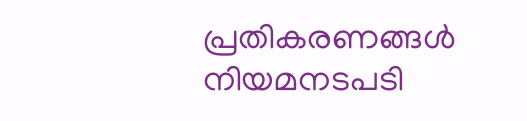പ്രതികരണങ്ങൾ നിയമനടപടി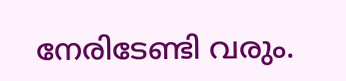നേരിടേണ്ടി വരും.